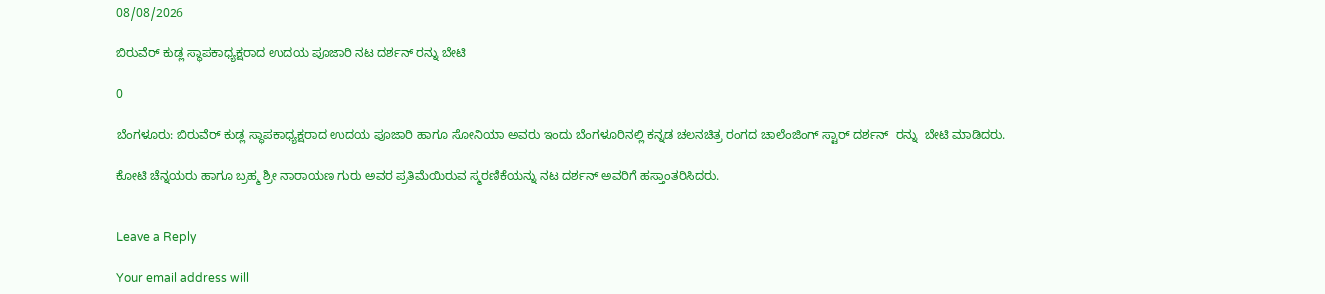08/08/2026

ಬಿರುವೆರ್ ಕುಡ್ಲ ಸ್ಥಾಪಕಾಧ್ಯಕ್ಷರಾದ ಉದಯ ಪೂಜಾರಿ ನಟ ದರ್ಶನ್ ರನ್ನು ಬೇಟಿ

0

ಬೆಂಗಳೂರು: ಬಿರುವೆರ್ ಕುಡ್ಲ ಸ್ಥಾಪಕಾಧ್ಯಕ್ಷರಾದ ಉದಯ ಪೂಜಾರಿ ಹಾಗೂ ಸೋನಿಯಾ ಅವರು ಇಂದು ಬೆಂಗಳೂರಿನಲ್ಲಿ ಕನ್ನಡ ಚಲನಚಿತ್ರ ರಂಗದ ಚಾಲೆಂಜಿಂಗ್ ಸ್ಟಾರ್ ದರ್ಶನ್  ರನ್ನು  ಬೇಟಿ ಮಾಡಿದರು.

ಕೋಟಿ ಚೆನ್ನಯರು ಹಾಗೂ ಬ್ರಹ್ಮ ಶ್ರೀ ನಾರಾಯಣ ಗುರು ಅವರ ಪ್ರತಿಮೆಯಿರುವ ಸ್ಮರಣಿಕೆಯನ್ನು ನಟ ದರ್ಶನ್ ಅವರಿಗೆ ಹಸ್ತಾಂತರಿಸಿದರು.


Leave a Reply

Your email address will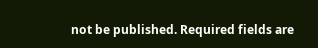not be published. Required fields are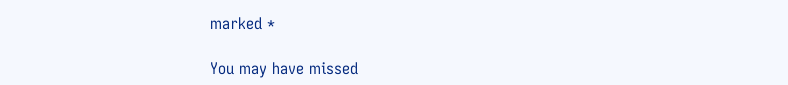marked *

You may have missed